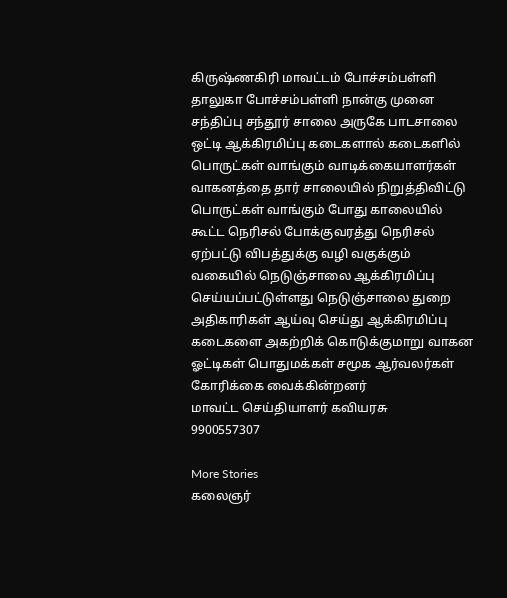கிருஷ்ணகிரி மாவட்டம் போச்சம்பள்ளி தாலுகா போச்சம்பள்ளி நான்கு முனை சந்திப்பு சந்தூர் சாலை அருகே பாடசாலை ஒட்டி ஆக்கிரமிப்பு கடைகளால் கடைகளில் பொருட்கள் வாங்கும் வாடிக்கையாளர்கள் வாகனத்தை தார் சாலையில் நிறுத்திவிட்டு பொருட்கள் வாங்கும் போது காலையில் கூட்ட நெரிசல் போக்குவரத்து நெரிசல் ஏற்பட்டு விபத்துக்கு வழி வகுக்கும் வகையில் நெடுஞ்சாலை ஆக்கிரமிப்பு செய்யப்பட்டுள்ளது நெடுஞ்சாலை துறை அதிகாரிகள் ஆய்வு செய்து ஆக்கிரமிப்பு கடைகளை அகற்றிக் கொடுக்குமாறு வாகன ஓட்டிகள் பொதுமக்கள் சமூக ஆர்வலர்கள் கோரிக்கை வைக்கின்றனர்
மாவட்ட செய்தியாளர் கவியரசு
9900557307

More Stories
கலைஞர்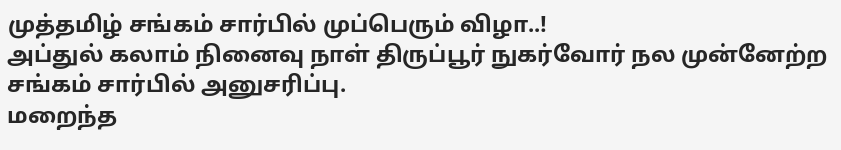முத்தமிழ் சங்கம் சார்பில் முப்பெரும் விழா..!
அப்துல் கலாம் நினைவு நாள் திருப்பூர் நுகர்வோர் நல முன்னேற்ற சங்கம் சார்பில் அனுசரிப்பு.
மறைந்த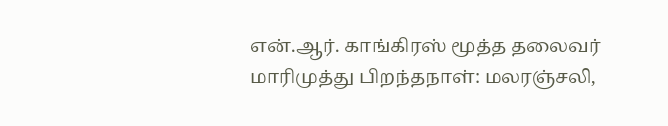என்.ஆர். காங்கிரஸ் மூத்த தலைவர் மாரிமுத்து பிறந்தநாள்: மலரஞ்சலி,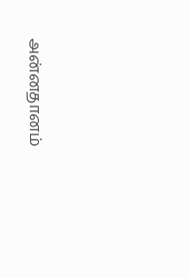அன்னதானம்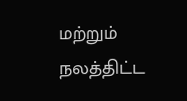மற்றும் நலத்திட்ட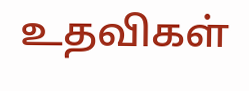உதவிகள்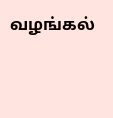வழங்கல்